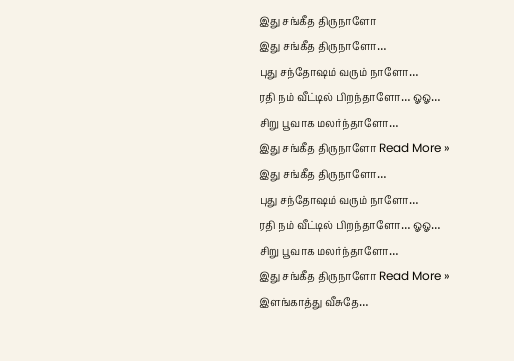இது சங்கீத திருநாளோ
இது சங்கீத திருநாளோ…
புது சந்தோஷம் வரும் நாளோ…
ரதி நம் வீட்டில் பிறந்தாளோ… ஓஓ…
சிறு பூவாக மலர்ந்தாளோ…
இது சங்கீத திருநாளோ Read More »
இது சங்கீத திருநாளோ…
புது சந்தோஷம் வரும் நாளோ…
ரதி நம் வீட்டில் பிறந்தாளோ… ஓஓ…
சிறு பூவாக மலர்ந்தாளோ…
இது சங்கீத திருநாளோ Read More »
இளங்காத்து வீசுதே…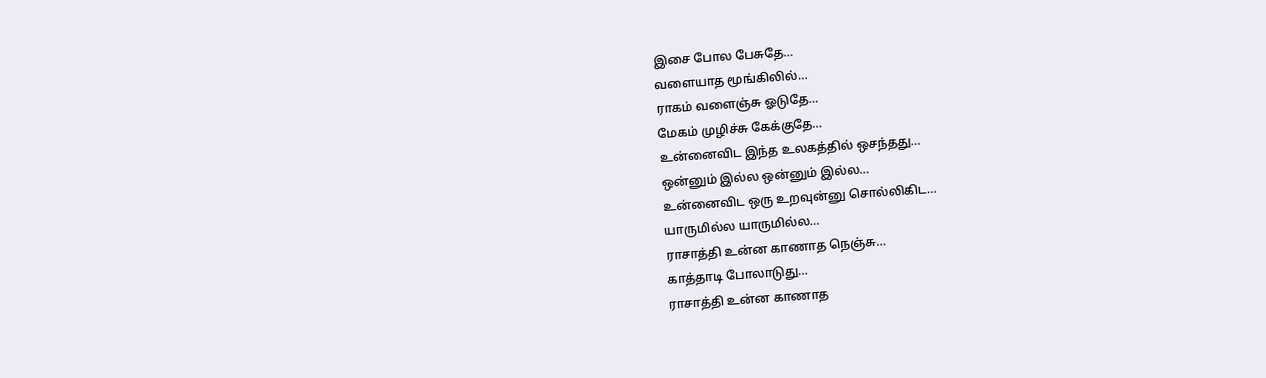இசை போல பேசுதே…
வளையாத மூங்கிலில்…
ராகம் வளைஞ்சு ஓடுதே…
மேகம் முழிச்சு கேக்குதே…
உன்னைவிட இந்த உலகத்தில் ஒசந்தது…
ஒன்னும் இல்ல ஒன்னும் இல்ல…
உன்னைவிட ஒரு உறவுன்னு சொல்லிகிட…
யாருமில்ல யாருமில்ல…
ராசாத்தி உன்ன காணாத நெஞ்சு…
காத்தாடி போலாடுது…
ராசாத்தி உன்ன காணாத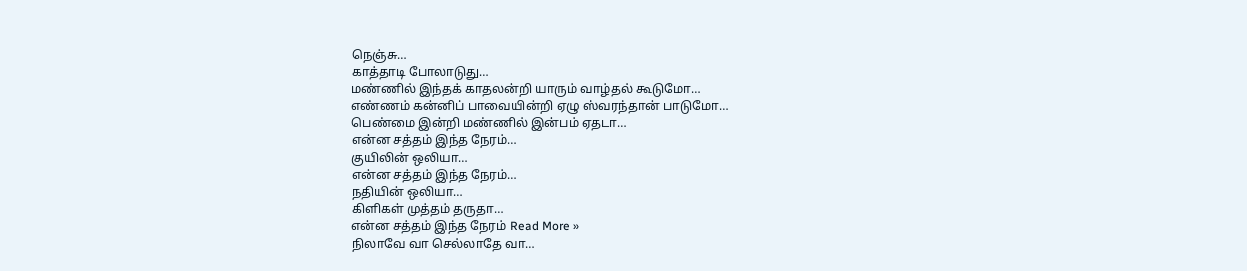நெஞ்சு…
காத்தாடி போலாடுது…
மண்ணில் இந்தக் காதலன்றி யாரும் வாழ்தல் கூடுமோ…
எண்ணம் கன்னிப் பாவையின்றி ஏழு ஸ்வரந்தான் பாடுமோ…
பெண்மை இன்றி மண்ணில் இன்பம் ஏதடா…
என்ன சத்தம் இந்த நேரம்…
குயிலின் ஒலியா…
என்ன சத்தம் இந்த நேரம்…
நதியின் ஒலியா…
கிளிகள் முத்தம் தருதா…
என்ன சத்தம் இந்த நேரம் Read More »
நிலாவே வா செல்லாதே வா…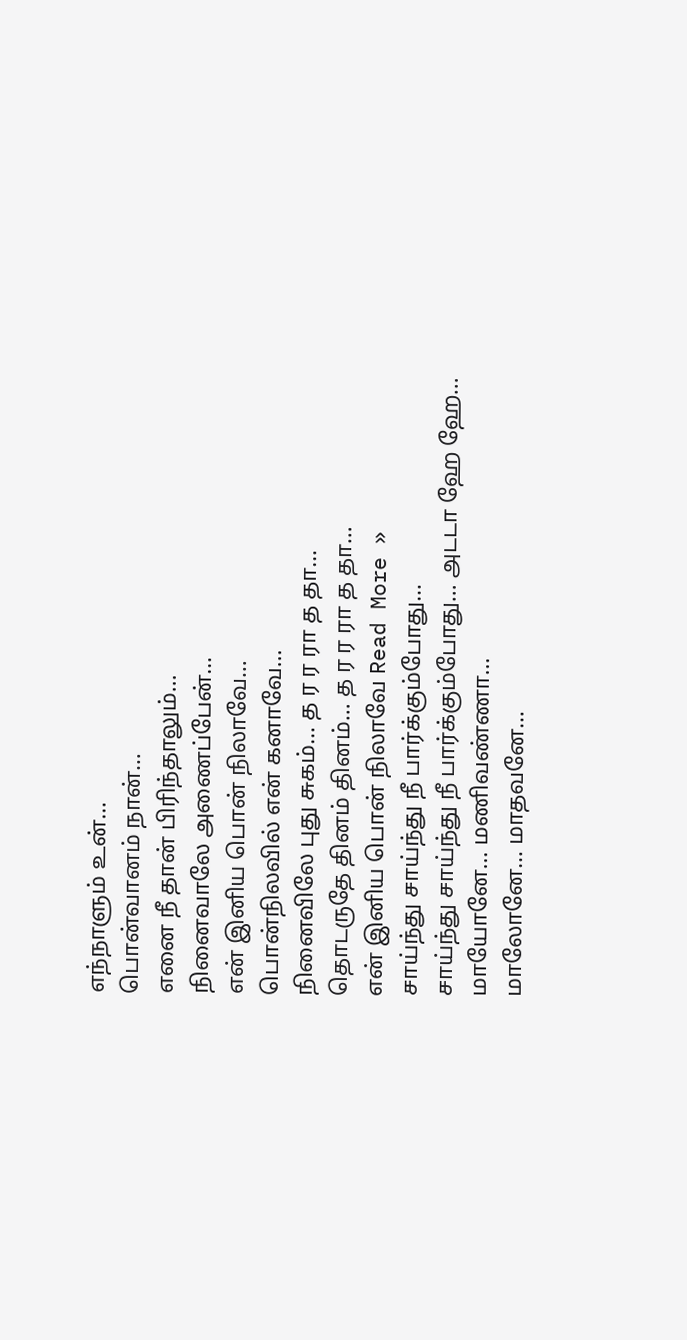எந்நாளும் உன்…
பொன்வானம் நான்…
எனை நீ தான் பிரிந்தாலும்…
நினைவாலே அணைப்பேன்…
என் இனிய பொன் நிலாவே…
பொன்நிலவில் என் கனாவே…
நினைவிலே புது சுகம்… த ர ர ரா த தா…
தொடருதே தினம் தினம்… த ர ர ரா த தா…
என் இனிய பொன் நிலாவே Read More »
சாய்ந்து சாய்ந்து நீ பார்க்கும்போது…
சாய்ந்து சாய்ந்து நீ பார்க்கும்போது… அடடா ஹே ஹே…
மாயோனே… மணிவண்ணா…
மாலோனே… மாதவனே…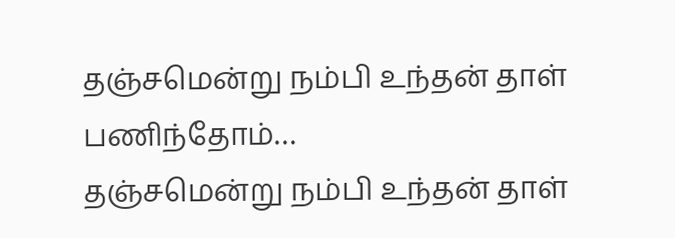தஞ்சமென்று நம்பி உந்தன் தாள் பணிந்தோம்…
தஞ்சமென்று நம்பி உந்தன் தாள்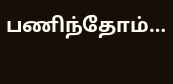பணிந்தோம்…